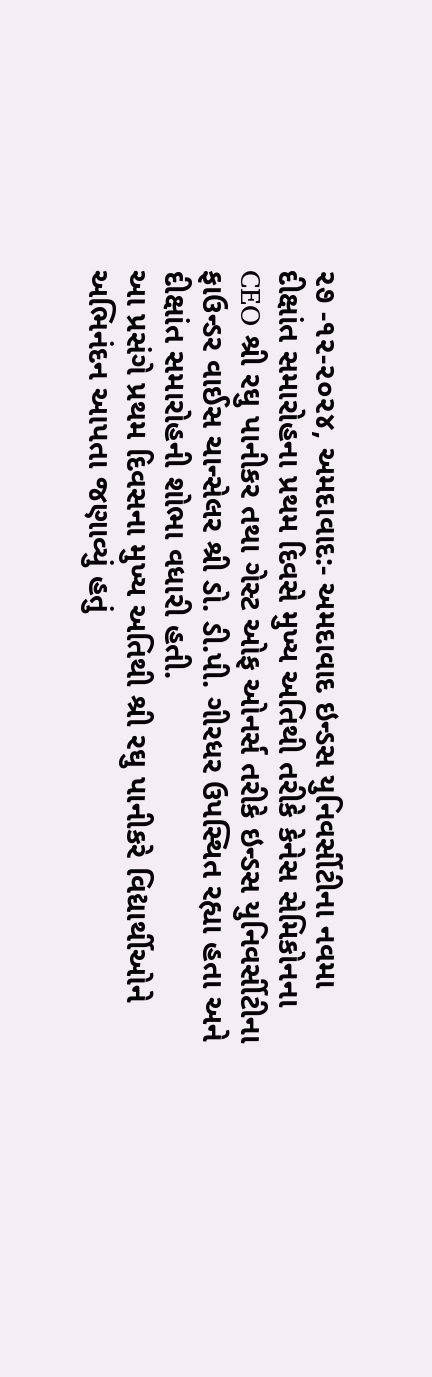૨૭ -૧૨-૨૦૨૪, અમદાવાદ:- અમદાવાદ ઇન્ડસ યુનિવર્સીટીના નવમા દીક્ષાંત સમારોહના પ્રથમ દિવસે મુખ્ય અતિથી તરીકે કેનેસ સેમિકોનના CEO શ્રી રઘુ પાનીકર તથા ગેસ્ટ ઓફ ઓનર્સ તરીકે ઇન્ડસ યુનિવર્સીટીના ફાઉન્ડર વાઈસ ચાન્સેલર શ્રી ડો. ડી.પી. ગીરધર ઉપસ્થિત રહ્યા હતા અને દીક્ષાંત સમારોહની શોભા વધારી હતી.
આ પ્રસંગે પ્રથમ દિવસના મુખ્ય અતિથી શ્રી રઘુ પાનીકરે વિદ્યાર્થીઓને અભિનંદન આપતા જણાવ્યું હતું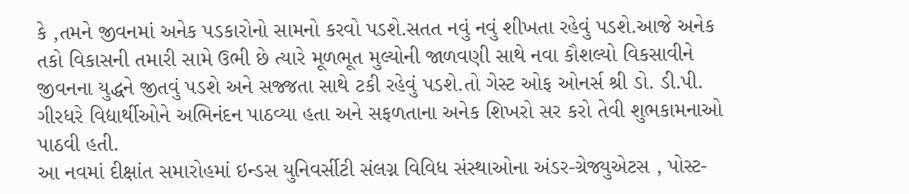કે ,તમને જીવનમાં અનેક પડકારોનો સામનો કરવો પડશે.સતત નવું નવું શીખતા રહેવું પડશે.આજે અનેક તકો વિકાસની તમારી સામે ઉભી છે ત્યારે મૂળભૂત મુલ્યોની જાળવણી સાથે નવા કૌશલ્યો વિકસાવીને જીવનના યુદ્ધને જીતવું પડશે અને સજ્જતા સાથે ટકી રહેવું પડશે.તો ગેસ્ટ ઓફ ઓનર્સ શ્રી ડો. ડી.પી. ગીરધરે વિદ્યાર્થીઓને અભિનંદન પાઠવ્યા હતા અને સફળતાના અનેક શિખરો સર કરો તેવી શુભકામનાઓ પાઠવી હતી.
આ નવમાં દીક્ષાંત સમારોહમાં ઇન્ડસ યુનિવર્સીટી સંલગ્ન વિવિધ સંસ્થાઓના અંડર-ગ્રેજ્યુએટસ , પોસ્ટ-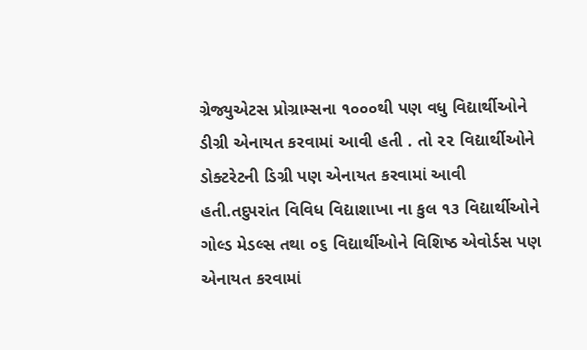ગ્રેજ્યુએટસ પ્રોગ્રામ્સના ૧૦૦૦થી પણ વધુ વિદ્યાર્થીઓને ડીગ્રી એનાયત કરવામાં આવી હતી . તો ૨૨ વિદ્યાર્થીઓને ડોક્ટરેટની ડિગ્રી પણ એનાયત કરવામાં આવી હતી.તદુપરાંત વિવિધ વિદ્યાશાખા ના કુલ ૧૩ વિદ્યાર્થીઓને ગોલ્ડ મેડલ્સ તથા ૦૬ વિદ્યાર્થીઓને વિશિષ્ઠ એવોર્ડસ પણ એનાયત કરવામાં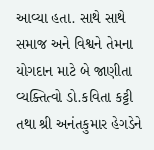આવ્યા હતા. સાથે સાથે સમાજ અને વિશ્વને તેમના યોગદાન માટે બે જાણીતા વ્યક્તિત્વો ડો.કવિતા કટ્ટી તથા શ્રી અનંતકુમાર હેગડેને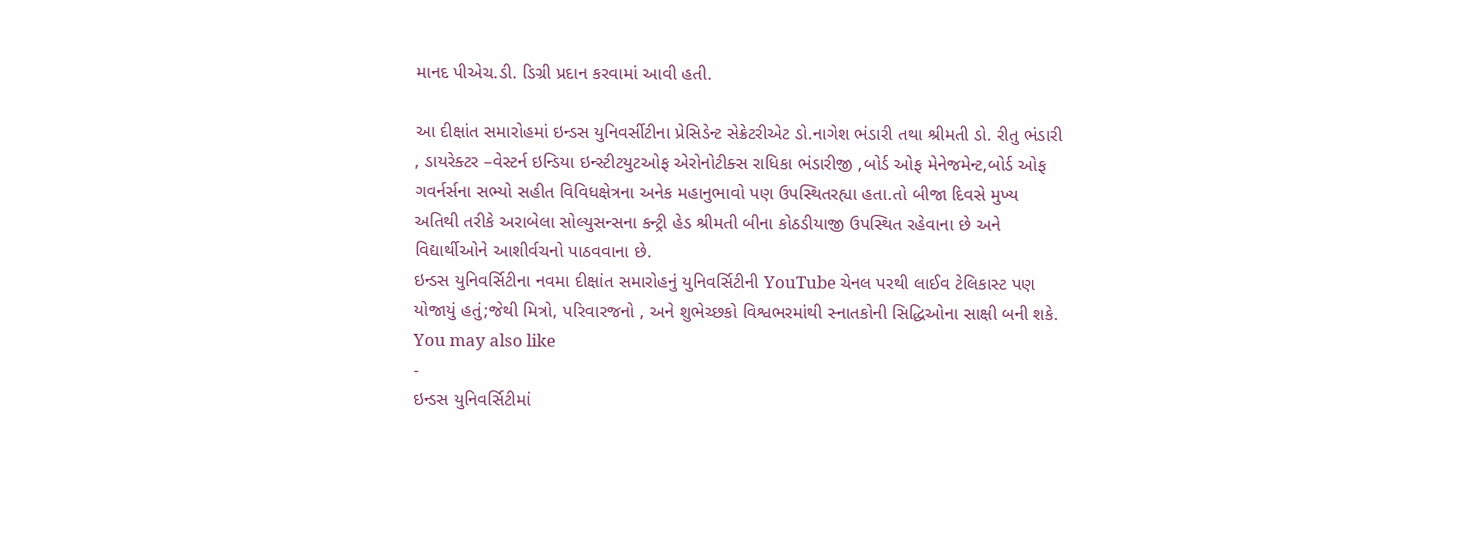માનદ પીએચ.ડી. ડિગ્રી પ્રદાન કરવામાં આવી હતી.

આ દીક્ષાંત સમારોહમાં ઇન્ડસ યુનિવર્સીટીના પ્રેસિડેન્ટ સેક્રેટરીએટ ડો.નાગેશ ભંડારી તથા શ્રીમતી ડો. રીતુ ભંડારી , ડાયરેક્ટર –વેસ્ટર્ન ઇન્ડિયા ઇન્સ્ટીટયુટઓફ એરોનોટીક્સ રાધિકા ભંડારીજી ,બોર્ડ ઓફ મેનેજમેન્ટ,બોર્ડ ઓફ ગવર્નર્સના સભ્યો સહીત વિવિધક્ષેત્રના અનેક મહાનુભાવો પણ ઉપસ્થિતરહ્યા હતા.તો બીજા દિવસે મુખ્ય અતિથી તરીકે અરાબેલા સોલ્યુસન્સના કન્ટ્રી હેડ શ્રીમતી બીના કોઠડીયાજી ઉપસ્થિત રહેવાના છે અને વિદ્યાર્થીઓને આશીર્વચનો પાઠવવાના છે.
ઇન્ડસ યુનિવર્સિટીના નવમા દીક્ષાંત સમારોહનું યુનિવર્સિટીની YouTube ચેનલ પરથી લાઈવ ટેલિકાસ્ટ પણ યોજાયું હતું;જેથી મિત્રો, પરિવારજનો , અને શુભેચ્છકો વિશ્વભરમાંથી સ્નાતકોની સિદ્ધિઓના સાક્ષી બની શકે.
You may also like
-
ઇન્ડસ યુનિવર્સિટીમાં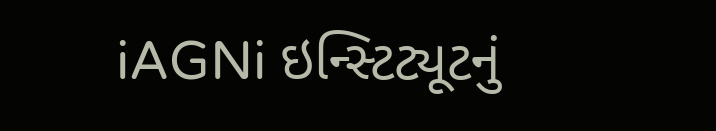iAGNi ઇન્સ્ટિટ્યૂટનું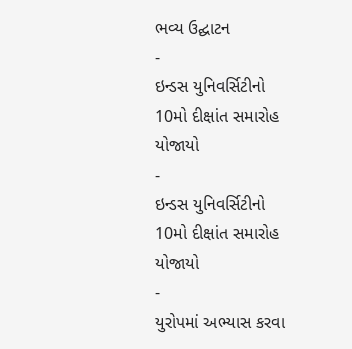ભવ્ય ઉદ્ઘાટન
-
ઇન્ડસ યુનિવર્સિટીનો 10મો દીક્ષાંત સમારોહ યોજાયો
-
ઇન્ડસ યુનિવર્સિટીનો 10મો દીક્ષાંત સમારોહ યોજાયો
-
યુરોપમાં અભ્યાસ કરવા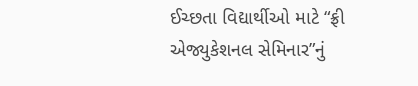ઈચ્છતા વિદ્યાર્થીઓ માટે “ફ્રી એજ્યુકેશનલ સેમિનાર”નું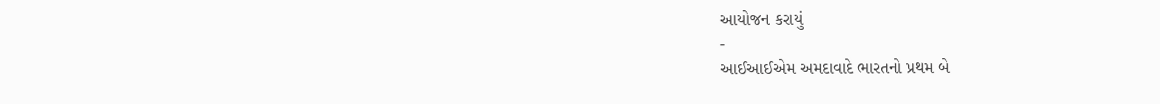આયોજન કરાયું
-
આઈઆઈએમ અમદાવાદે ભારતનો પ્રથમ બે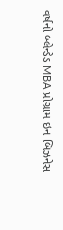વર્ષનો બ્લેન્ડેડ MBA પ્રોગ્રામ ઇન બિઝનેસ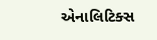એનાલિટિક્સ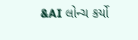&AI લોન્ચ કર્યો